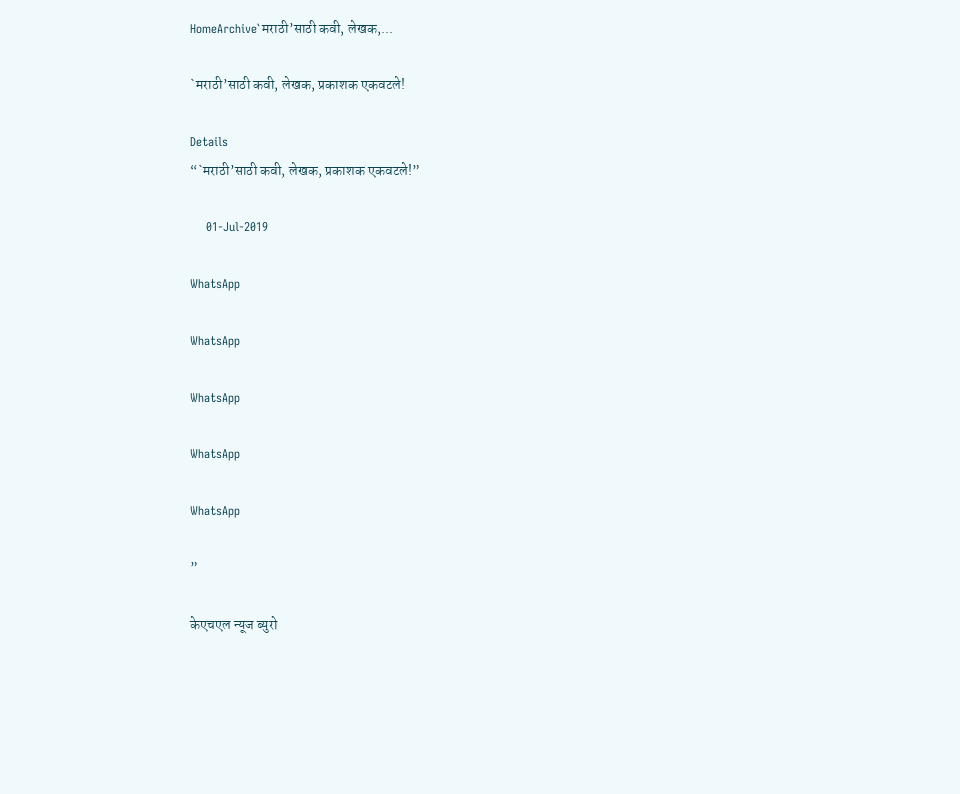HomeArchive`मराठी’साठी कवी, लेखक,...

`मराठी’साठी कवी, लेखक, प्रकाशक एकवटले!

Details
“`मराठी’साठी कवी, लेखक, प्रकाशक एकवटले!”

    01-Jul-2019

WhatsApp

WhatsApp

WhatsApp

WhatsApp

WhatsApp

”

केएचएल न्यूज ब्युरो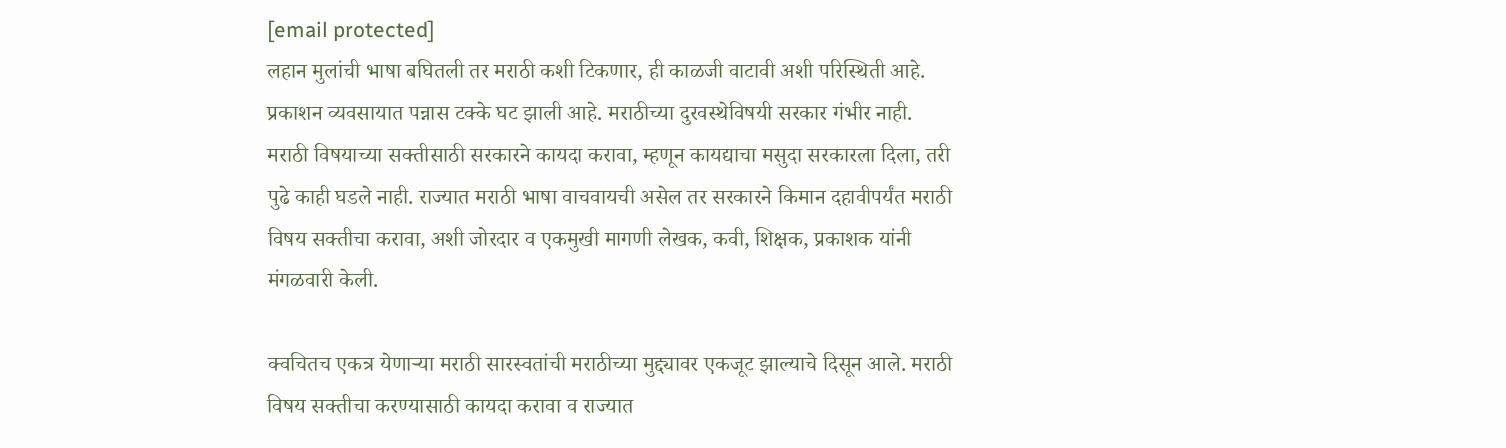[email protected]
लहान मुलांची भाषा बघितली तर मराठी कशी टिकणार, ही काळजी वाटावी अशी परिस्थिती आहे. प्रकाशन व्यवसायात पन्नास टक्के घट झाली आहे. मराठीच्या दुरवस्थेविषयी सरकार गंभीर नाही. मराठी विषयाच्या सक्तीसाठी सरकारने कायदा करावा, म्हणून कायद्याचा मसुदा सरकारला दिला, तरी पुढे काही घडले नाही. राज्यात मराठी भाषा वाचवायची असेल तर सरकारने किमान दहावीपर्यंत मराठी विषय सक्तीचा करावा, अशी जोरदार व एकमुखी मागणी लेखक, कवी, शिक्षक, प्रकाशक यांनी मंगळवारी केली.

क्वचितच एकत्र येणाऱ्या मराठी सारस्वतांची मराठीच्या मुद्द्यावर एकजूट झाल्याचे दिसून आले. मराठी विषय सक्तीचा करण्यासाठी कायदा करावा व राज्यात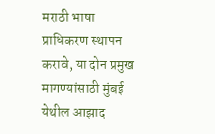मराठी भाषा प्राधिकरण स्थापन करावे, या दोन प्रमुख मागण्यांसाठी मुंबई येथील आझाद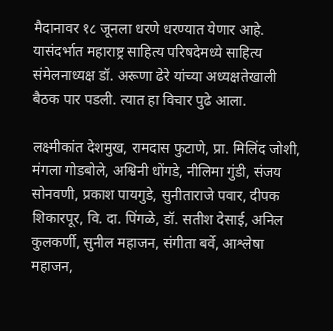मैदानावर १८ जूनला धरणे धरण्यात येणार आहे. यासंदर्भात महाराष्ट्र साहित्य परिषदेमध्ये साहित्य संमेलनाध्यक्ष डॉ. अरूणा ढेरे यांच्या अध्यक्षतेखाली बैठक पार पडली. त्यात हा विचार पुढे आला.

लक्ष्मीकांत देशमुख, रामदास फुटाणे, प्रा. मिलिंद जोशी, मंगला गोडबोले, अश्विनी धोंगडे, नीलिमा गुंडी, संजय सोनवणी, प्रकाश पायगुडे, सुनीताराजे पवार, दीपक शिकारपूर, वि. दा. पिंगळे, डॉ. सतीश देसाई, अनिल कुलकर्णी, सुनील महाजन, संगीता बर्वे, आश्लेषा महाजन,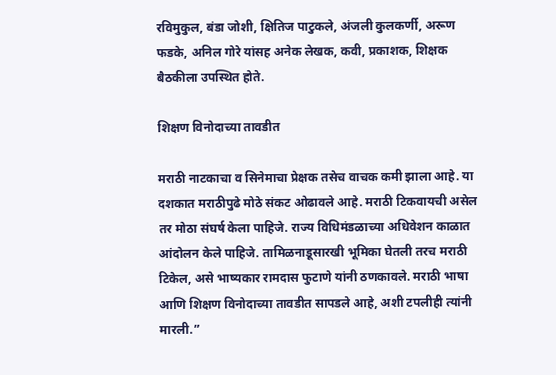रविमुकुल, बंडा जोशी, क्षितिज पाटुकले, अंजली कुलकर्णी, अरूण फडके, अनिल गोरे यांसह अनेक लेखक, कवी, प्रकाशक, शिक्षक बैठकीला उपस्थित होते.

शिक्षण विनोदाच्या तावडीत

मराठी नाटकाचा व सिनेमाचा प्रेक्षक तसेच वाचक कमी झाला आहे. या दशकात मराठीपुढे मोठे संकट ओढावले आहे. मराठी टिकवायची असेल तर मोठा संघर्ष केला पाहिजे. राज्य विधिमंडळाच्या अधिवेशन काळात आंदोलन केले पाहिजे. तामिळनाडूसारखी भूमिका घेतली तरच मराठी टिकेल, असे भाष्यकार रामदास फुटाणे यांनी ठणकावले. मराठी भाषा आणि शिक्षण विनोदाच्या तावडीत सापडले आहे, अशी टपलीही त्यांनी मारली.”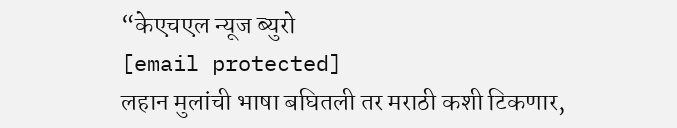“केएचएल न्यूज ब्युरो
[email protected]
लहान मुलांची भाषा बघितली तर मराठी कशी टिकणार,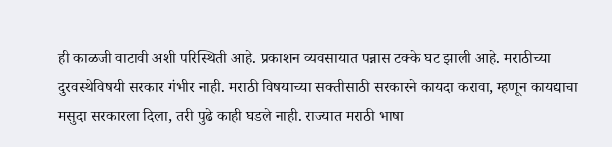ही काळजी वाटावी अशी परिस्थिती आहे. प्रकाशन व्यवसायात पन्नास टक्के घट झाली आहे. मराठीच्या दुरवस्थेविषयी सरकार गंभीर नाही. मराठी विषयाच्या सक्तीसाठी सरकारने कायदा करावा, म्हणून कायद्याचा मसुदा सरकारला दिला, तरी पुढे काही घडले नाही. राज्यात मराठी भाषा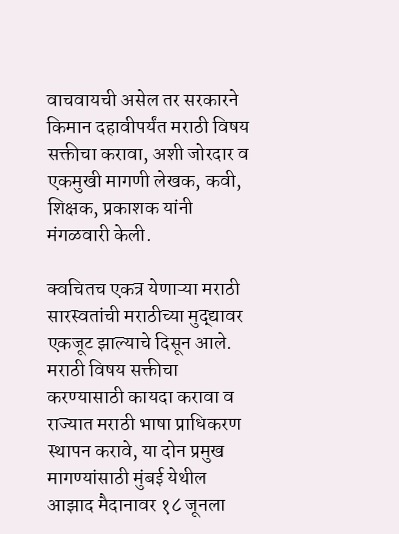वाचवायची असेल तर सरकारने किमान दहावीपर्यंत मराठी विषय सक्तीचा करावा, अशी जोरदार व एकमुखी मागणी लेखक, कवी, शिक्षक, प्रकाशक यांनी मंगळवारी केली.

क्वचितच एकत्र येणाऱ्या मराठी सारस्वतांची मराठीच्या मुद्द्यावर एकजूट झाल्याचे दिसून आले. मराठी विषय सक्तीचा करण्यासाठी कायदा करावा व राज्यात मराठी भाषा प्राधिकरण स्थापन करावे, या दोन प्रमुख मागण्यांसाठी मुंबई येथील आझाद मैदानावर १८ जूनला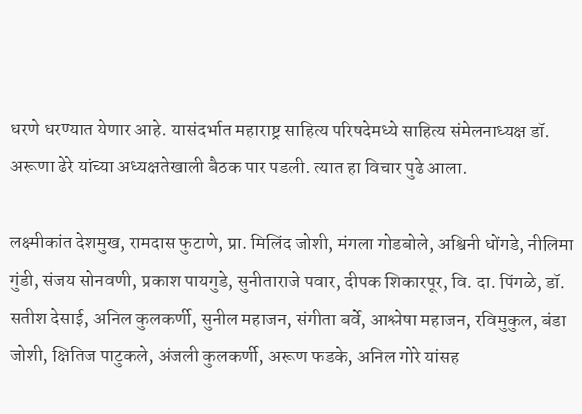धरणे धरण्यात येणार आहे. यासंदर्भात महाराष्ट्र साहित्य परिषदेमध्ये साहित्य संमेलनाध्यक्ष डॉ. अरूणा ढेरे यांच्या अध्यक्षतेखाली बैठक पार पडली. त्यात हा विचार पुढे आला.

लक्ष्मीकांत देशमुख, रामदास फुटाणे, प्रा. मिलिंद जोशी, मंगला गोडबोले, अश्विनी धोंगडे, नीलिमा गुंडी, संजय सोनवणी, प्रकाश पायगुडे, सुनीताराजे पवार, दीपक शिकारपूर, वि. दा. पिंगळे, डॉ. सतीश देसाई, अनिल कुलकर्णी, सुनील महाजन, संगीता बर्वे, आश्लेषा महाजन, रविमुकुल, बंडा जोशी, क्षितिज पाटुकले, अंजली कुलकर्णी, अरूण फडके, अनिल गोरे यांसह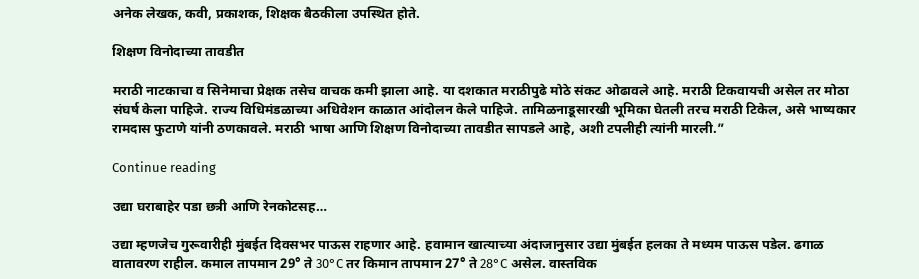अनेक लेखक, कवी, प्रकाशक, शिक्षक बैठकीला उपस्थित होते.

शिक्षण विनोदाच्या तावडीत

मराठी नाटकाचा व सिनेमाचा प्रेक्षक तसेच वाचक कमी झाला आहे. या दशकात मराठीपुढे मोठे संकट ओढावले आहे. मराठी टिकवायची असेल तर मोठा संघर्ष केला पाहिजे. राज्य विधिमंडळाच्या अधिवेशन काळात आंदोलन केले पाहिजे. तामिळनाडूसारखी भूमिका घेतली तरच मराठी टिकेल, असे भाष्यकार रामदास फुटाणे यांनी ठणकावले. मराठी भाषा आणि शिक्षण विनोदाच्या तावडीत सापडले आहे, अशी टपलीही त्यांनी मारली.”

Continue reading

उद्या घराबाहेर पडा छत्री आणि रेनकोटसह…

उद्या म्हणजेच गुरूवारीही मुंबईत दिवसभर पाऊस राहणार आहे. हवामान खात्याच्या अंदाजानुसार उद्या मुंबईत हलका ते मध्यम पाऊस पडेल. ढगाळ वातावरण राहील. कमाल तापमान 29° ते 30°C तर किमान तापमान 27° ते 28°C असेल. वास्तविक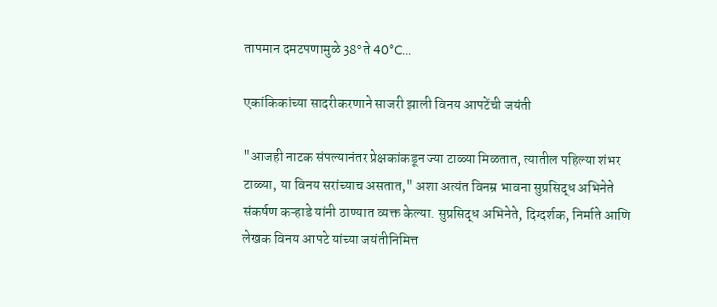तापमान दमटपणामुळे 38° ते 40°C...

एकांकिकांच्या सादरीकरणाने साजरी झाली विनय आपटेंची जयंती

"आजही नाटक संपल्यानंतर प्रेक्षकांकडून ज्या टाळ्या मिळतात, त्यातील पहिल्या शंभर टाळ्या, या विनय सरांच्याच असतात," अशा अत्यंत विनम्र भावना सुप्रसिद्ध अभिनेते संकर्षण कऱ्हाडे यांनी ठाण्यात व्यक्त केल्या. सुप्रसिद्ध अभिनेते, दिग्दर्शक, निर्माते आणि लेखक विनय आपटे यांच्या जयंतीनिमित्त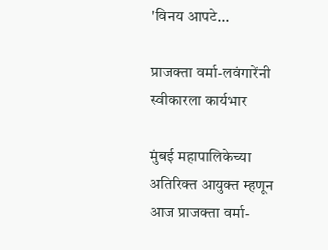'विनय आपटे...

प्राजक्ता वर्मा-लवंगारेंनी स्वीकारला कार्यभार

मुंबई महापालिकेच्या अतिरिक्त आयुक्त म्हणून आज प्राजक्ता वर्मा-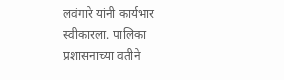लवंगारे यांनी कार्यभार स्वीकारला. पालिका प्रशासनाच्या वतीने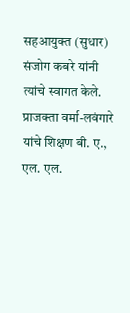सहआयुक्त (सुधार) संजोग कबरे यांनी त्यांचे स्वागत केले. प्राजक्ता वर्मा-लवंगारे यांचे शिक्षण बी. ए., एल. एल.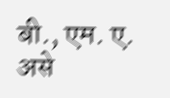बी., एम. ए. असे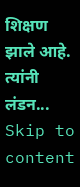शिक्षण झाले आहे. त्यांनी लंडन...
Skip to content